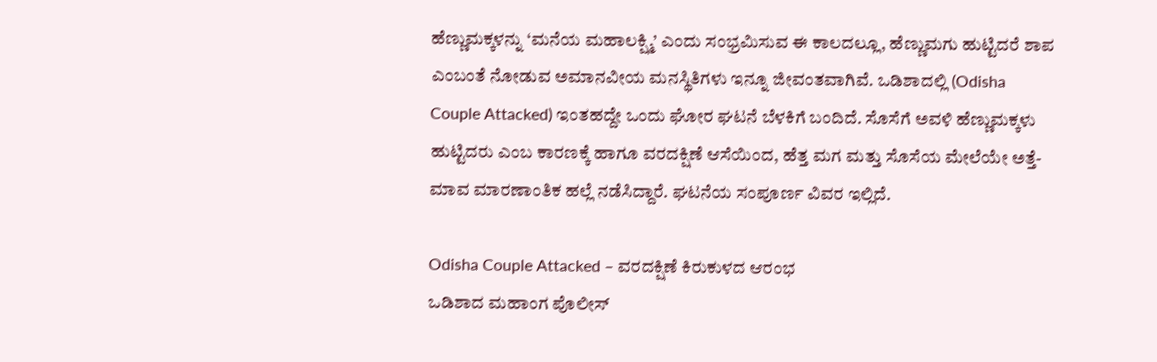ಹೆಣ್ಣುಮಕ್ಕಳನ್ನು ‘ಮನೆಯ ಮಹಾಲಕ್ಷ್ಮಿ’ ಎಂದು ಸಂಭ್ರಮಿಸುವ ಈ ಕಾಲದಲ್ಲೂ, ಹೆಣ್ಣುಮಗು ಹುಟ್ಟಿದರೆ ಶಾಪ ಎಂಬಂತೆ ನೋಡುವ ಅಮಾನವೀಯ ಮನಸ್ಥಿತಿಗಳು ಇನ್ನೂ ಜೀವಂತವಾಗಿವೆ. ಒಡಿಶಾದಲ್ಲಿ (Odisha Couple Attacked) ಇಂತಹದ್ದೇ ಒಂದು ಘೋರ ಘಟನೆ ಬೆಳಕಿಗೆ ಬಂದಿದೆ. ಸೊಸೆಗೆ ಅವಳಿ ಹೆಣ್ಣುಮಕ್ಕಳು ಹುಟ್ಟಿದರು ಎಂಬ ಕಾರಣಕ್ಕೆ ಹಾಗೂ ವರದಕ್ಷಿಣೆ ಆಸೆಯಿಂದ, ಹೆತ್ತ ಮಗ ಮತ್ತು ಸೊಸೆಯ ಮೇಲೆಯೇ ಅತ್ತೆ-ಮಾವ ಮಾರಣಾಂತಿಕ ಹಲ್ಲೆ ನಡೆಸಿದ್ದಾರೆ. ಘಟನೆಯ ಸಂಪೂರ್ಣ ವಿವರ ಇಲ್ಲಿದೆ.

Odisha Couple Attacked – ವರದಕ್ಷಿಣೆ ಕಿರುಕುಳದ ಆರಂಭ
ಒಡಿಶಾದ ಮಹಾಂಗ ಪೊಲೀಸ್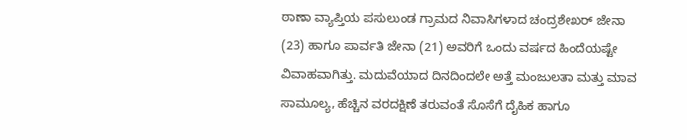ಠಾಣಾ ವ್ಯಾಪ್ತಿಯ ಪಸುಲುಂಡ ಗ್ರಾಮದ ನಿವಾಸಿಗಳಾದ ಚಂದ್ರಶೇಖರ್ ಜೇನಾ (23) ಹಾಗೂ ಪಾರ್ವತಿ ಜೇನಾ (21) ಅವರಿಗೆ ಒಂದು ವರ್ಷದ ಹಿಂದೆಯಷ್ಟೇ ವಿವಾಹವಾಗಿತ್ತು. ಮದುವೆಯಾದ ದಿನದಿಂದಲೇ ಅತ್ತೆ ಮಂಜುಲತಾ ಮತ್ತು ಮಾವ ಸಾಮೂಲ್ಯ, ಹೆಚ್ಚಿನ ವರದಕ್ಷಿಣೆ ತರುವಂತೆ ಸೊಸೆಗೆ ದೈಹಿಕ ಹಾಗೂ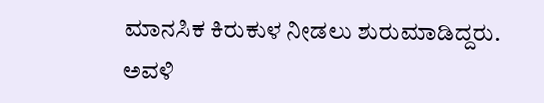ಮಾನಸಿಕ ಕಿರುಕುಳ ನೀಡಲು ಶುರುಮಾಡಿದ್ದರು.
ಅವಳಿ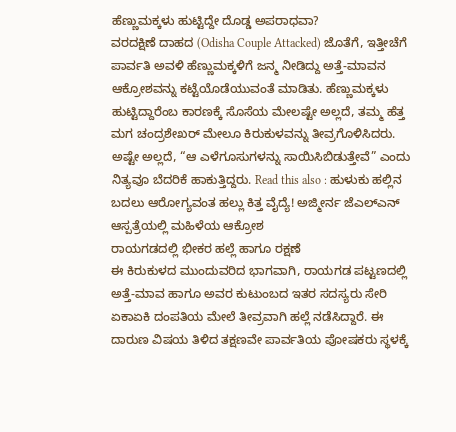ಹೆಣ್ಣುಮಕ್ಕಳು ಹುಟ್ಟಿದ್ದೇ ದೊಡ್ಡ ಅಪರಾಧವಾ?
ವರದಕ್ಷಿಣೆ ದಾಹದ (Odisha Couple Attacked) ಜೊತೆಗೆ, ಇತ್ತೀಚೆಗೆ ಪಾರ್ವತಿ ಅವಳಿ ಹೆಣ್ಣುಮಕ್ಕಳಿಗೆ ಜನ್ಮ ನೀಡಿದ್ದು ಅತ್ತೆ-ಮಾವನ ಆಕ್ರೋಶವನ್ನು ಕಟ್ಟೆಯೊಡೆಯುವಂತೆ ಮಾಡಿತು. ಹೆಣ್ಣುಮಕ್ಕಳು ಹುಟ್ಟಿದ್ದಾರೆಂಬ ಕಾರಣಕ್ಕೆ ಸೊಸೆಯ ಮೇಲಷ್ಟೇ ಅಲ್ಲದೆ, ತಮ್ಮ ಹೆತ್ತ ಮಗ ಚಂದ್ರಶೇಖರ್ ಮೇಲೂ ಕಿರುಕುಳವನ್ನು ತೀವ್ರಗೊಳಿಸಿದರು. ಅಷ್ಟೇ ಅಲ್ಲದೆ, “ಆ ಎಳೆಗೂಸುಗಳನ್ನು ಸಾಯಿಸಿಬಿಡುತ್ತೇವೆ” ಎಂದು ನಿತ್ಯವೂ ಬೆದರಿಕೆ ಹಾಕುತ್ತಿದ್ದರು. Read this also : ಹುಳುಕು ಹಲ್ಲಿನ ಬದಲು ಆರೋಗ್ಯವಂತ ಹಲ್ಲು ಕಿತ್ತ ವೈದ್ಯೆ! ಅಜ್ಮೀರ್ನ ಜೆಎಲ್ಎನ್ ಆಸ್ಪತ್ರೆಯಲ್ಲಿ ಮಹಿಳೆಯ ಆಕ್ರೋಶ
ರಾಯಗಡದಲ್ಲಿ ಭೀಕರ ಹಲ್ಲೆ ಹಾಗೂ ರಕ್ಷಣೆ
ಈ ಕಿರುಕುಳದ ಮುಂದುವರಿದ ಭಾಗವಾಗಿ, ರಾಯಗಡ ಪಟ್ಟಣದಲ್ಲಿ ಅತ್ತೆ-ಮಾವ ಹಾಗೂ ಅವರ ಕುಟುಂಬದ ಇತರ ಸದಸ್ಯರು ಸೇರಿ ಏಕಾಏಕಿ ದಂಪತಿಯ ಮೇಲೆ ತೀವ್ರವಾಗಿ ಹಲ್ಲೆ ನಡೆಸಿದ್ದಾರೆ. ಈ ದಾರುಣ ವಿಷಯ ತಿಳಿದ ತಕ್ಷಣವೇ ಪಾರ್ವತಿಯ ಪೋಷಕರು ಸ್ಥಳಕ್ಕೆ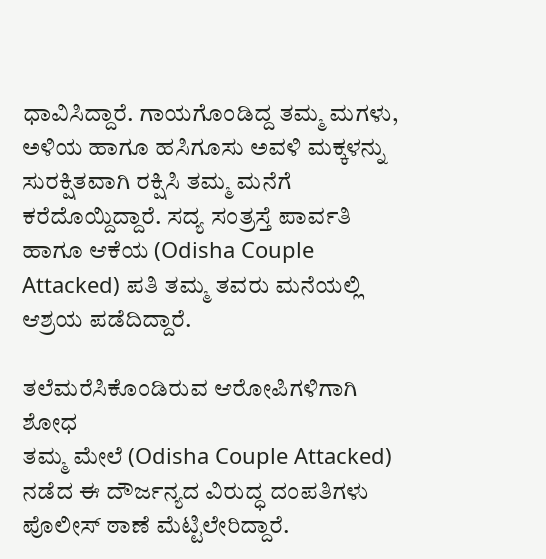ಧಾವಿಸಿದ್ದಾರೆ. ಗಾಯಗೊಂಡಿದ್ದ ತಮ್ಮ ಮಗಳು, ಅಳಿಯ ಹಾಗೂ ಹಸಿಗೂಸು ಅವಳಿ ಮಕ್ಕಳನ್ನು ಸುರಕ್ಷಿತವಾಗಿ ರಕ್ಷಿಸಿ ತಮ್ಮ ಮನೆಗೆ ಕರೆದೊಯ್ದಿದ್ದಾರೆ. ಸದ್ಯ ಸಂತ್ರಸ್ತೆ ಪಾರ್ವತಿ ಹಾಗೂ ಆಕೆಯ (Odisha Couple Attacked) ಪತಿ ತಮ್ಮ ತವರು ಮನೆಯಲ್ಲಿ ಆಶ್ರಯ ಪಡೆದಿದ್ದಾರೆ.

ತಲೆಮರೆಸಿಕೊಂಡಿರುವ ಆರೋಪಿಗಳಿಗಾಗಿ ಶೋಧ
ತಮ್ಮ ಮೇಲೆ (Odisha Couple Attacked) ನಡೆದ ಈ ದೌರ್ಜನ್ಯದ ವಿರುದ್ಧ ದಂಪತಿಗಳು ಪೊಲೀಸ್ ಠಾಣೆ ಮೆಟ್ಟಿಲೇರಿದ್ದಾರೆ.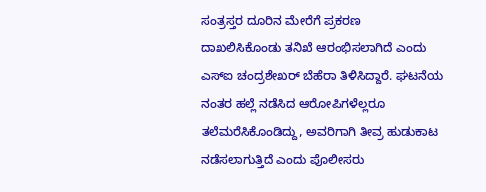ಸಂತ್ರಸ್ತರ ದೂರಿನ ಮೇರೆಗೆ ಪ್ರಕರಣ ದಾಖಲಿಸಿಕೊಂಡು ತನಿಖೆ ಆರಂಭಿಸಲಾಗಿದೆ ಎಂದು ಎಸ್ಐ ಚಂದ್ರಶೇಖರ್ ಬೆಹೆರಾ ತಿಳಿಸಿದ್ದಾರೆ. ಘಟನೆಯ ನಂತರ ಹಲ್ಲೆ ನಡೆಸಿದ ಆರೋಪಿಗಳೆಲ್ಲರೂ ತಲೆಮರೆಸಿಕೊಂಡಿದ್ದು, ಅವರಿಗಾಗಿ ತೀವ್ರ ಹುಡುಕಾಟ ನಡೆಸಲಾಗುತ್ತಿದೆ ಎಂದು ಪೊಲೀಸರು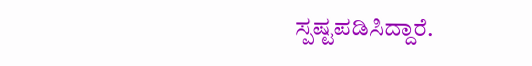ಸ್ಪಷ್ಟಪಡಿಸಿದ್ದಾರೆ.